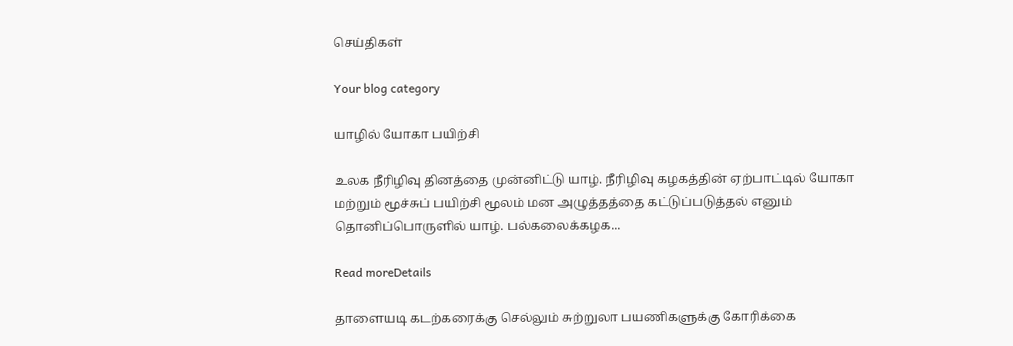செய்திகள்

Your blog category

யாழில் யோகா பயிற்சி

உலக நீரிழிவு தினத்தை முன்னிட்டு யாழ். நீரிழிவு கழகத்தின் ஏற்பாட்டில் யோகா மற்றும் மூச்சுப் பயிற்சி மூலம் மன அழுத்தத்தை கட்டுப்படுத்தல் எனும் தொனிப்பொருளில் யாழ். பல்கலைக்கழக...

Read moreDetails

தாளையடி கடற்கரைக்கு செல்லும் சுற்றுலா பயணிகளுக்கு கோரிக்கை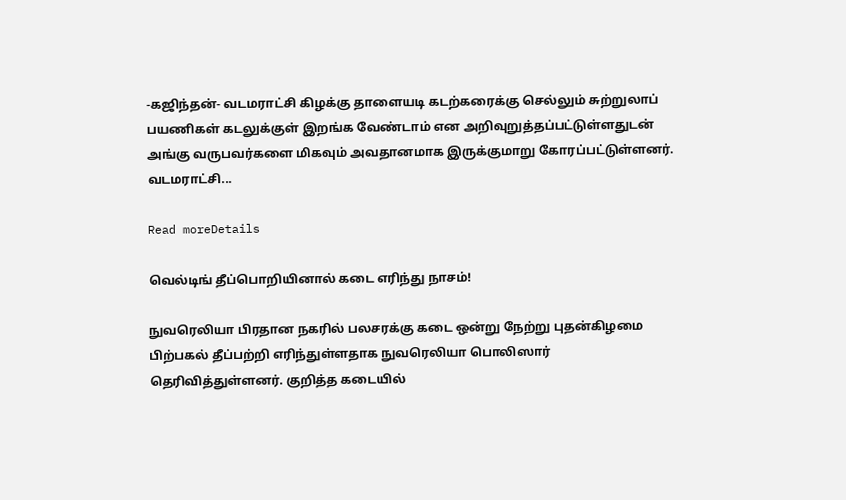-கஜிந்தன்- வடமராட்சி கிழக்கு தாளையடி கடற்கரைக்கு செல்லும் சுற்றுலாப் பயணிகள் கடலுக்குள் இறங்க வேண்டாம் என அறிவுறுத்தப்பட்டுள்ளதுடன் அங்கு வருபவர்களை மிகவும் அவதானமாக இருக்குமாறு கோரப்பட்டுள்ளனர். வடமராட்சி...

Read moreDetails

வெல்டிங் தீப்பொறியினால் கடை எரிந்து நாசம்!

நுவரெலியா பிரதான நகரில் பலசரக்கு கடை ஒன்று நேற்று புதன்கிழமை பிற்பகல் தீப்பற்றி எரிந்துள்ளதாக நுவரெலியா பொலிஸார் தெரிவித்துள்ளனர். குறித்த கடையில்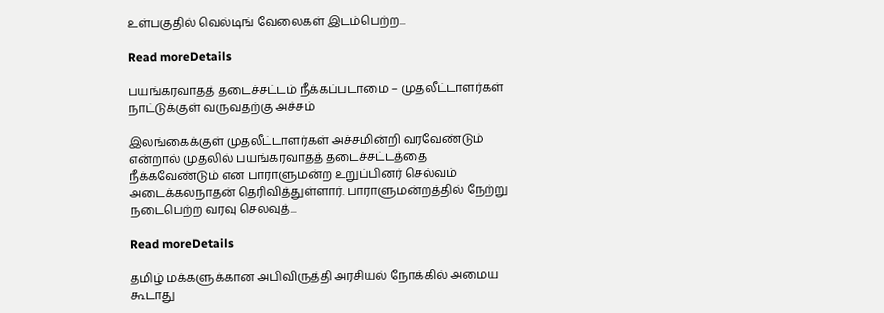உள்பகுதில் வெல்டிங் வேலைகள் இடம்பெற்ற...

Read moreDetails

பயங்கரவாதத் தடைச்சட்டம் நீக்கப்படாமை – முதலீட்டாளர்கள் நாட்டுக்குள் வருவதற்கு அச்சம்

இலங்கைக்குள் முதலீட்டாளர்கள் அச்சமின்றி வரவேண்டும் என்றால் முதலில் பயங்கரவாதத் தடைச்சட்டத்தை நீக்கவேண்டும் என பாராளுமன்ற உறுப்பினர் செல்வம் அடைக்கலநாதன் தெரிவித்துள்ளார். பாராளுமன்றத்தில் நேற்று நடைபெற்ற வரவு செலவுத்...

Read moreDetails

தமிழ் மக்களுக்கான அபிவிருத்தி அரசியல் நோக்கில் அமைய கூடாது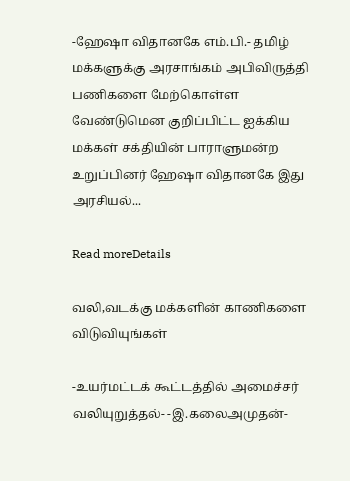-ஹேஷா விதானகே எம்.பி.- தமிழ் மக்களுக்கு அரசாங்கம் அபிவிருத்தி பணிகளை மேற்கொள்ள வேண்டுமென குறிப்பிட்ட ஐக்கிய மக்கள் சக்தியின் பாராளுமன்ற உறுப்பினர் ஹேஷா விதானகே இது அரசியல்...

Read moreDetails

வலி,வடக்கு மக்களின் காணிகளை விடுவியுங்கள்

-உயர்மட்டக் கூட்டத்தில் அமைச்சர் வலியுறுத்தல்- -இ.கலைஅமுதன்-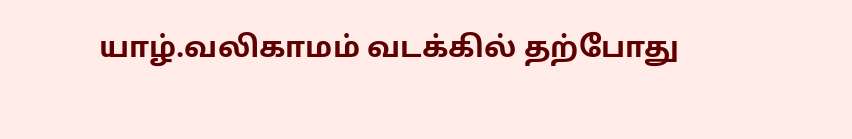யாழ்.வலிகாமம் வடக்கில் தற்போது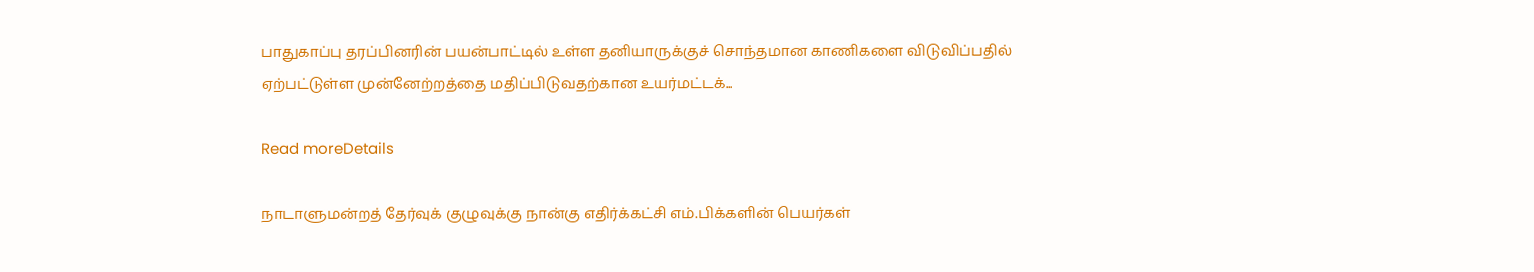பாதுகாப்பு தரப்பினரின் பயன்பாட்டில் உள்ள தனியாருக்குச் சொந்தமான காணிகளை விடுவிப்பதில் ஏற்பட்டுள்ள முன்னேற்றத்தை மதிப்பிடுவதற்கான உயர்மட்டக்...

Read moreDetails

நாடாளுமன்றத் தேர்வுக் குழுவுக்கு நான்கு எதிர்க்கட்சி எம்.பிக்களின் பெயர்கள்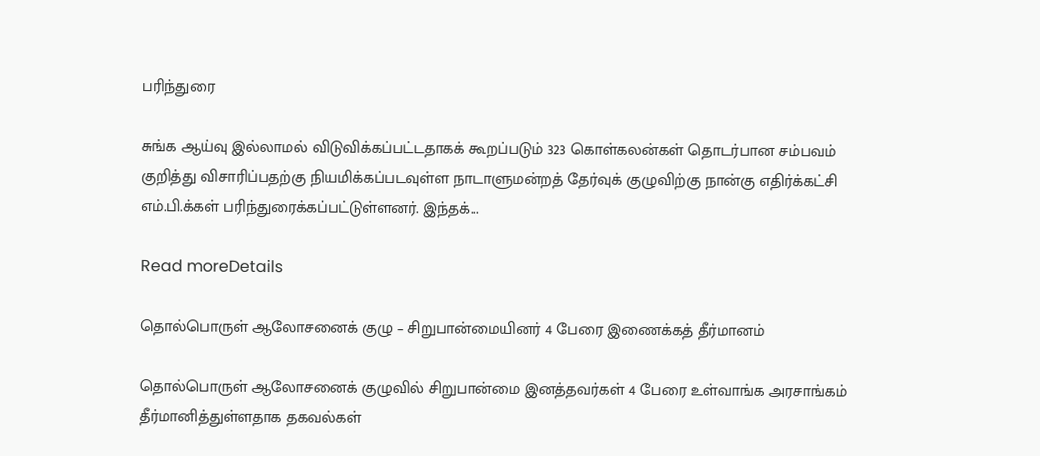பரிந்துரை

சுங்க ஆய்வு இல்லாமல் விடுவிக்கப்பட்டதாகக் கூறப்படும் 323 கொள்கலன்கள் தொடர்பான சம்பவம் குறித்து விசாரிப்பதற்கு நியமிக்கப்படவுள்ள நாடாளுமன்றத் தேர்வுக் குழுவிற்கு நான்கு எதிர்க்கட்சி எம்.பி.க்கள் பரிந்துரைக்கப்பட்டுள்ளனர். இந்தக்...

Read moreDetails

தொல்பொருள் ஆலோசனைக் குழு – சிறுபான்மையினர் 4 பேரை இணைக்கத் தீர்மானம்

தொல்பொருள் ஆலோசனைக் குழுவில் சிறுபான்மை இனத்தவர்கள் 4 பேரை உள்வாங்க அரசாங்கம் தீர்மானித்துள்ளதாக தகவல்கள்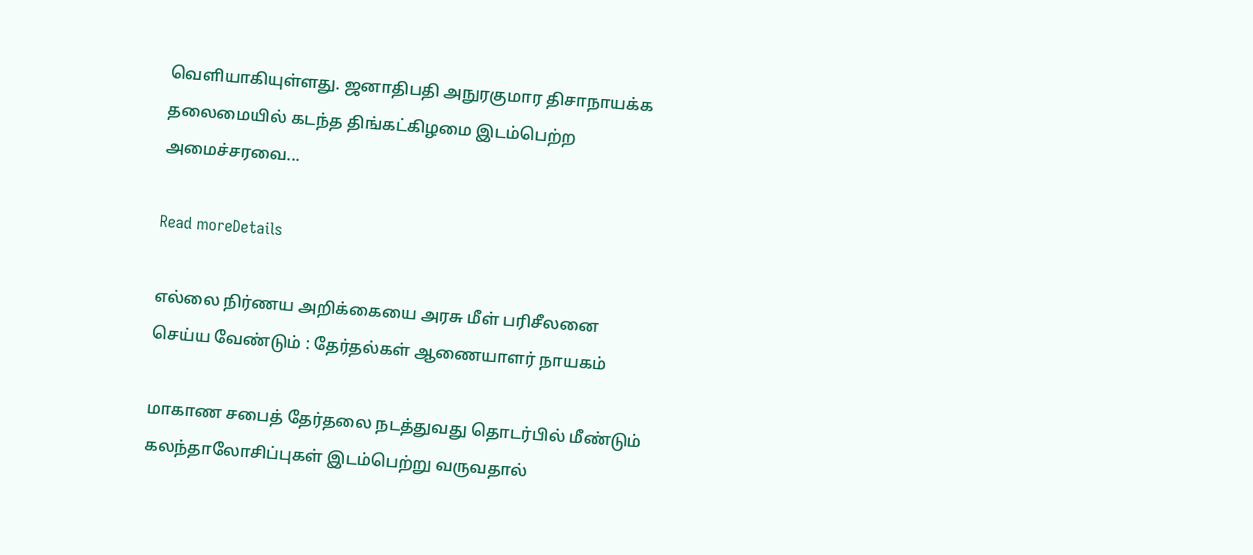வெளியாகியுள்ளது. ஜனாதிபதி அநுரகுமார திசாநாயக்க தலைமையில் கடந்த திங்கட்கிழமை இடம்பெற்ற அமைச்சரவை...

Read moreDetails

எல்லை நிர்ணய அறிக்கையை அரசு மீள் பரிசீலனை செய்ய வேண்டும் : தேர்தல்கள் ஆணையாளர் நாயகம்

மாகாண சபைத் தேர்தலை நடத்துவது தொடர்பில் மீண்டும் கலந்தாலோசிப்புகள் இடம்பெற்று வருவதால்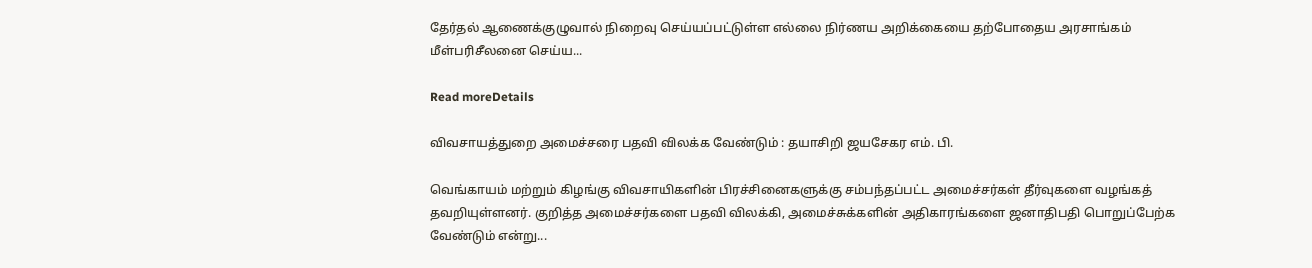தேர்தல் ஆணைக்குழுவால் நிறைவு செய்யப்பட்டுள்ள எல்லை நிர்ணய அறிக்கையை தற்போதைய அரசாங்கம் மீள்பரிசீலனை செய்ய...

Read moreDetails

விவசாயத்துறை அமைச்சரை பதவி விலக்க வேண்டும் : தயாசிறி ஜயசேகர எம். பி.

வெங்காயம் மற்றும் கிழங்கு விவசாயிகளின் பிரச்சினைகளுக்கு சம்பந்தப்பட்ட அமைச்சர்கள் தீர்வுகளை வழங்கத் தவறியுள்ளனர். குறித்த அமைச்சர்களை பதவி விலக்கி, அமைச்சுக்களின் அதிகாரங்களை ஜனாதிபதி பொறுப்பேற்க வேண்டும் என்று...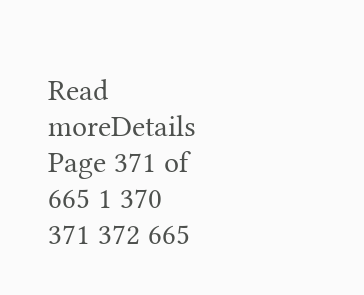Read moreDetails
Page 371 of 665 1 370 371 372 665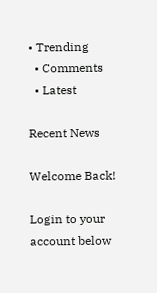• Trending
  • Comments
  • Latest

Recent News

Welcome Back!

Login to your account below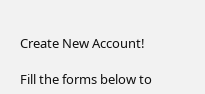Create New Account!

Fill the forms below to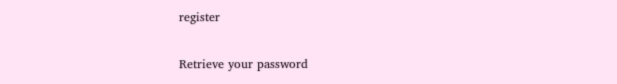register

Retrieve your password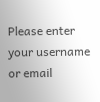Please enter your username or email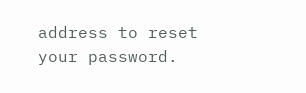address to reset your password.